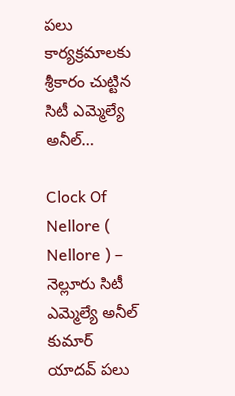పలు కార్యక్రమాలకు శ్రీకారం చుట్టిన సిటీ ఎమ్మెల్యే అనీల్…

Clock Of Nellore ( Nellore ) – నెల్లూరు సిటీ ఎమ్మెల్యే అనీల్ కుమార్ యాదవ్ పలు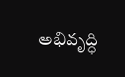అభివృద్ధి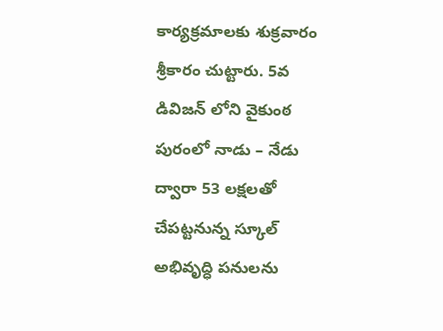కార్యక్రమాలకు శుక్రవారం శ్రీకారం చుట్టారు. 5వ డివిజన్ లోని వైకుంఠ పురంలో నాడు – నేడు ద్వారా 53 లక్షలతో చేపట్టనున్న స్కూల్ అభివృద్ధి పనులను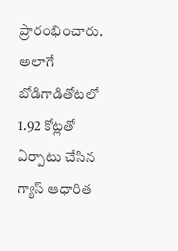ప్రారంభించారు. అలాగే బోడిగాడితోటలో 1.92 కోట్లతో ఏర్పాటు చేసిన గ్యాస్ ఆధారిత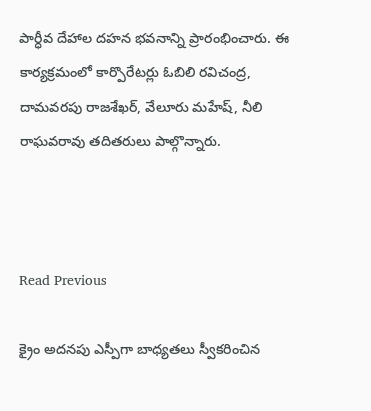పార్ధీవ దేహాల దహన భవనాన్ని ప్రారంభించారు. ఈ కార్యక్రమంలో కార్పొరేటర్లు ఓబిలి రవిచంద్ర, దామవరపు రాజశేఖర్, వేలూరు మహేష్, నీలి రాఘవరావు తదితరులు పాల్గొన్నారు.



Read Previous

క్రైం అదనపు ఎస్పీగా బాధ్యతలు స్వీకరించిన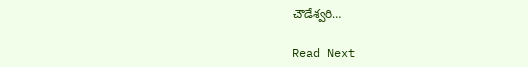చౌడేశ్వరి…

Read Next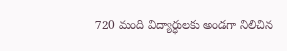720 మంది విద్యార్ధులకు అండగా నిలిచిన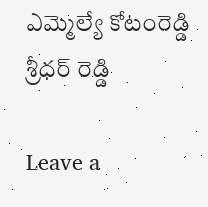ఎమ్మెల్యే కోటంరెడ్డి శ్రీధర్ రెడ్డి

Leave a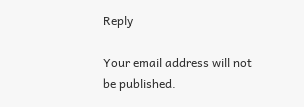Reply

Your email address will not be published.